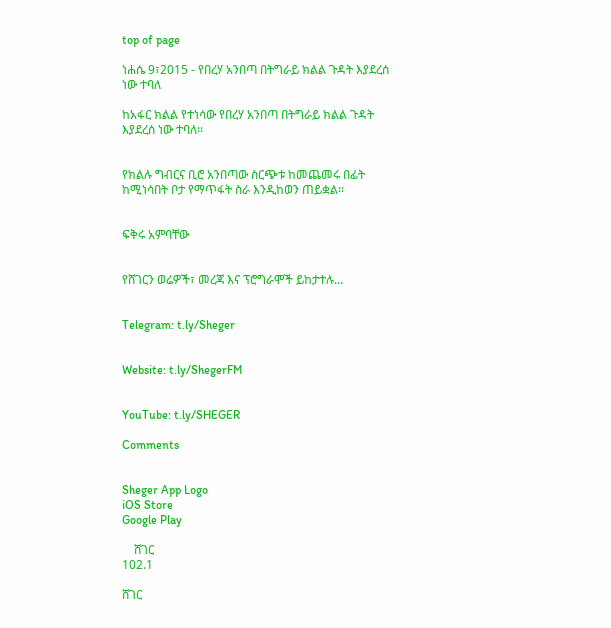top of page

ነሐሴ 9፣2015 - የበረሃ አንበጣ በትግራይ ክልል ጉዳት እያደረሰ ነው ተባለ

ከአፋር ክልል የተነሳው የበረሃ አንበጣ በትግራይ ክልል ጉዳት እያደረሰ ነው ተባለ፡፡


የክልሉ ግብርና ቢሮ አንበጣው ስርጭቱ ከመጨመሩ በፊት ከሚነሳበት ቦታ የማጥፋት ስራ እንዲከወን ጠይቋል፡፡


ፍቅሩ አምባቸው


የሸገርን ወሬዎች፣ መረጃ እና ፕሮግራሞች ይከታተሉ…


Telegram: t.ly/Sheger


Website: t.ly/ShegerFM


YouTube: t.ly/SHEGER

Comments


Sheger App Logo
iOS Store
Google Play

    ሸገር
102.1

ሸገር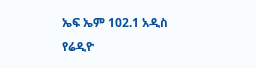ኤፍ ኤም 102.1 አዲስ የሬዲዮ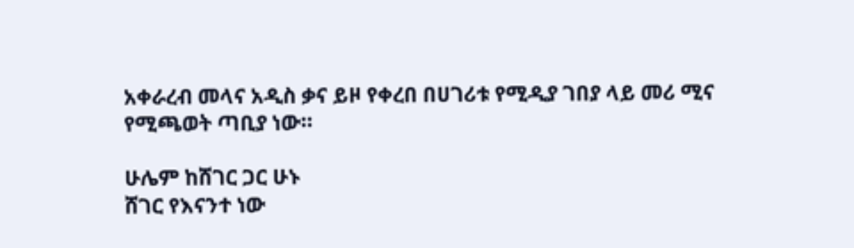አቀራረብ መላና አዲስ ቃና ይዞ የቀረበ በሀገሪቱ የሚዲያ ገበያ ላይ መሪ ሚና የሚጫወት ጣቢያ ነው፡፡

ሁሌም ከሸገር ጋር ሁኑ
ሸገር የእናንተ ነው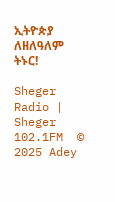ኢትዮጵያ ለዘለዓለም ትኑር!

Sheger Radio | Sheger 102.1FM  © 2025 Adey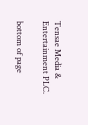Tensae Media & Entertainment PLC.

bottom of page